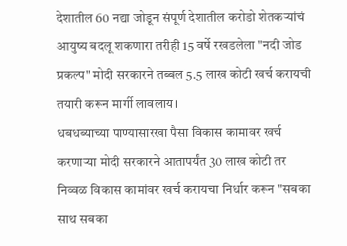देशातील 60 नद्या जोडून संपूर्ण देशातील करोडो शेतकऱ्यांचं आयुष्य बदलू शकणारा तरीही 15 वर्षे रखडलेला "नदी जोड प्रकल्प" मोदी सरकारने तब्बल 5.5 लाख कोटी खर्च करायची तयारी करून मार्गी लावलाय।
धबधब्याच्या पाण्यासारखा पैसा विकास कामावर खर्च करणाऱ्या मोदी सरकारने आतापर्यंत 30 लाख कोटी तर निव्वळ विकास कामांवर खर्च करायचा निर्धार करून "सबका साथ सबका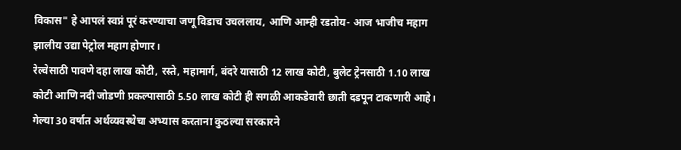विकास" हे आपलं स्वप्नं पूरं करण्याचा जणू विडाच उचललाय, आणि आम्ही रडतोय- आज भाजीच महाग झालीय उद्या पेट्रोल महाग होणार।
रेल्वेसाठी पावणे दहा लाख कोटी, रस्ते, महामार्ग, बंदरे यासाठी 12 लाख कोटी, बुलेट ट्रेनसाठी 1.10 लाख कोटी आणि नदी जोडणी प्रकल्पासाठी 5.50 लाख कोटी ही सगळी आकडेवारी छाती दडपून टाकणारी आहे। गेल्या 30 वर्षात अर्थव्यवस्थेचा अभ्यास करताना कुठल्या सरकारने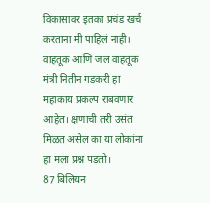विकासावर इतका प्रचंड खर्च करताना मी पाहिलं नाही।
वाहतूक आणि जल वाहतूक मंत्री नितीन गडकरी हा महाकाय प्रकल्प राबवणार आहेत। क्षणाची तरी उसंत मिळत असेल का या लोकांना हा मला प्रश्न पडतो।
87 बिलियन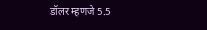डॉलर म्हणजे 5.5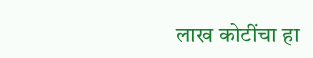लाख कोटींचा हा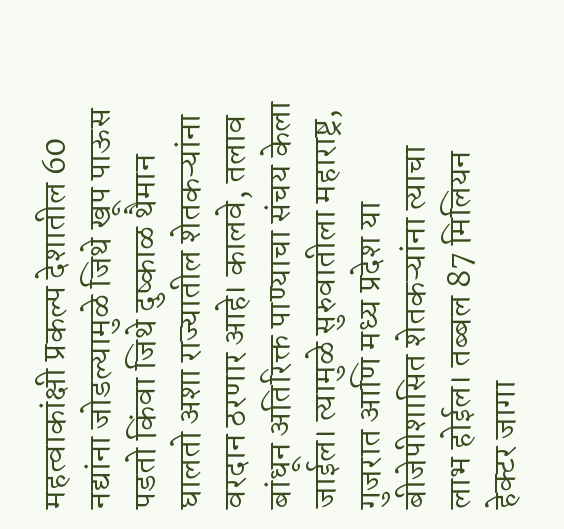महत्वाकांक्षी प्रकल्प देशातील 60 नद्यांना जोडल्यामुळे जिथे खूप पाऊस पडतो किंवा जिथे दुष्काळ थैमान घालतो अशा राज्यातील शेतकऱ्यांना वरदान ठरणार आहे। कालवे, तलाव बांधून अतिरिक्त पाण्याचा संचय केला जाईल। त्यामुळे सुरुवातीला महाराष्ट्र, गुजरात आणि मध्य प्रदेश या बीजेपीशासित शेतकऱ्यांना त्याचा लाभ होईल। तब्बल 87 मिलियन हेक्टर जागा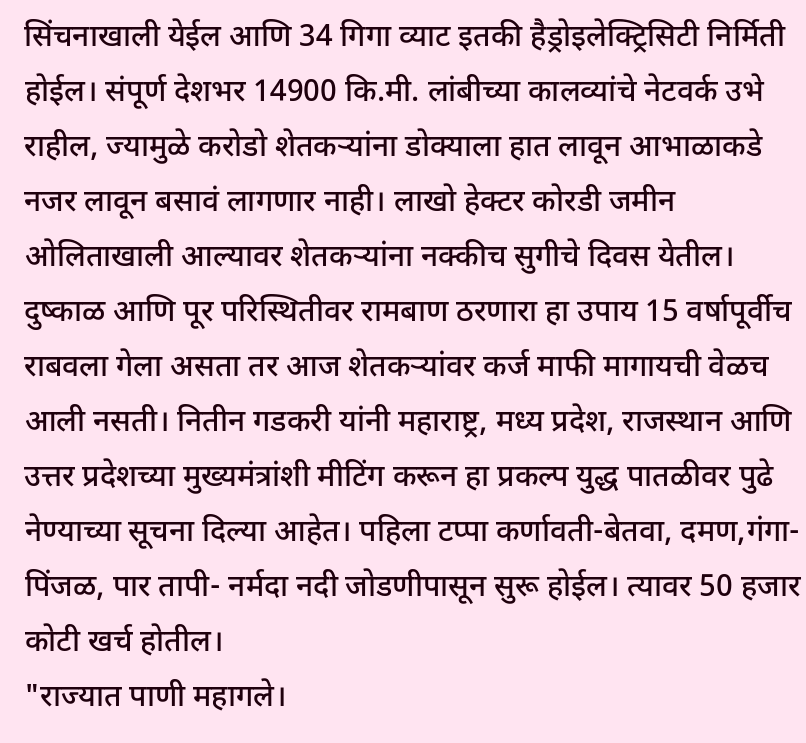सिंचनाखाली येईल आणि 34 गिगा व्याट इतकी हैड्रोइलेक्ट्रिसिटी निर्मिती होईल। संपूर्ण देशभर 14900 कि.मी. लांबीच्या कालव्यांचे नेटवर्क उभे राहील, ज्यामुळे करोडो शेतकऱ्यांना डोक्याला हात लावून आभाळाकडे नजर लावून बसावं लागणार नाही। लाखो हेक्टर कोरडी जमीन ओलिताखाली आल्यावर शेतकऱ्यांना नक्कीच सुगीचे दिवस येतील।
दुष्काळ आणि पूर परिस्थितीवर रामबाण ठरणारा हा उपाय 15 वर्षापूर्वीच राबवला गेला असता तर आज शेतकऱ्यांवर कर्ज माफी मागायची वेळच आली नसती। नितीन गडकरी यांनी महाराष्ट्र, मध्य प्रदेश, राजस्थान आणि उत्तर प्रदेशच्या मुख्यमंत्रांशी मीटिंग करून हा प्रकल्प युद्ध पातळीवर पुढे नेण्याच्या सूचना दिल्या आहेत। पहिला टप्पा कर्णावती-बेतवा, दमण,गंगा- पिंजळ, पार तापी- नर्मदा नदी जोडणीपासून सुरू होईल। त्यावर 50 हजार कोटी खर्च होतील।
"राज्यात पाणी महागले।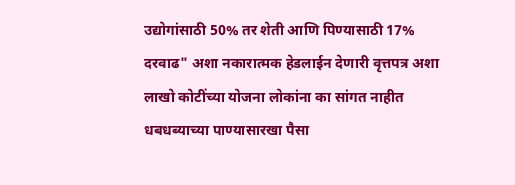उद्योगांसाठी 50% तर शेती आणि पिण्यासाठी 17% दरवाढ" अशा नकारात्मक हेडलाईन देणारी वृत्तपत्र अशा लाखो कोटींच्या योजना लोकांना का सांगत नाहीत
धबधब्याच्या पाण्यासारखा पैसा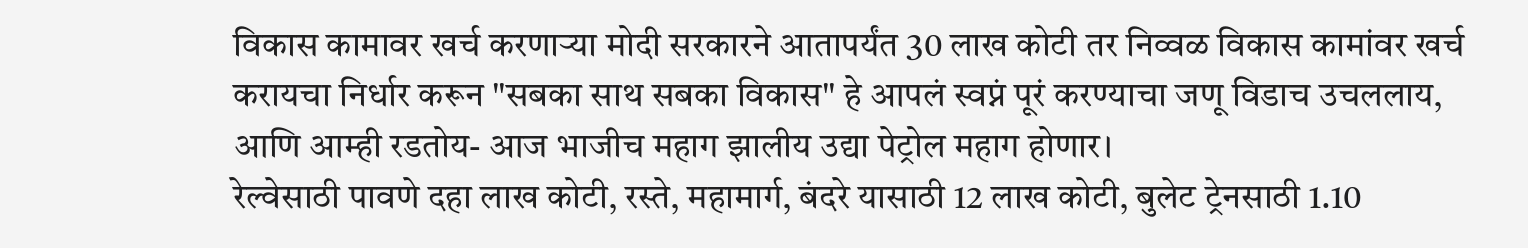विकास कामावर खर्च करणाऱ्या मोदी सरकारने आतापर्यंत 30 लाख कोटी तर निव्वळ विकास कामांवर खर्च करायचा निर्धार करून "सबका साथ सबका विकास" हे आपलं स्वप्नं पूरं करण्याचा जणू विडाच उचललाय, आणि आम्ही रडतोय- आज भाजीच महाग झालीय उद्या पेट्रोल महाग होणार।
रेल्वेसाठी पावणे दहा लाख कोटी, रस्ते, महामार्ग, बंदरे यासाठी 12 लाख कोटी, बुलेट ट्रेनसाठी 1.10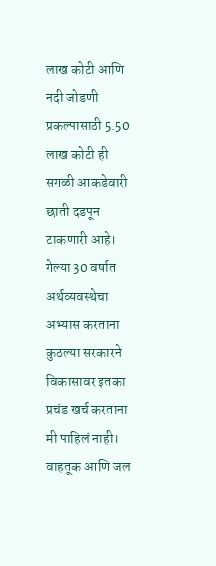लाख कोटी आणि नदी जोडणी प्रकल्पासाठी 5.50 लाख कोटी ही सगळी आकडेवारी छाती दडपून टाकणारी आहे। गेल्या 30 वर्षात अर्थव्यवस्थेचा अभ्यास करताना कुठल्या सरकारने विकासावर इतका प्रचंड खर्च करताना मी पाहिलं नाही।
वाहतूक आणि जल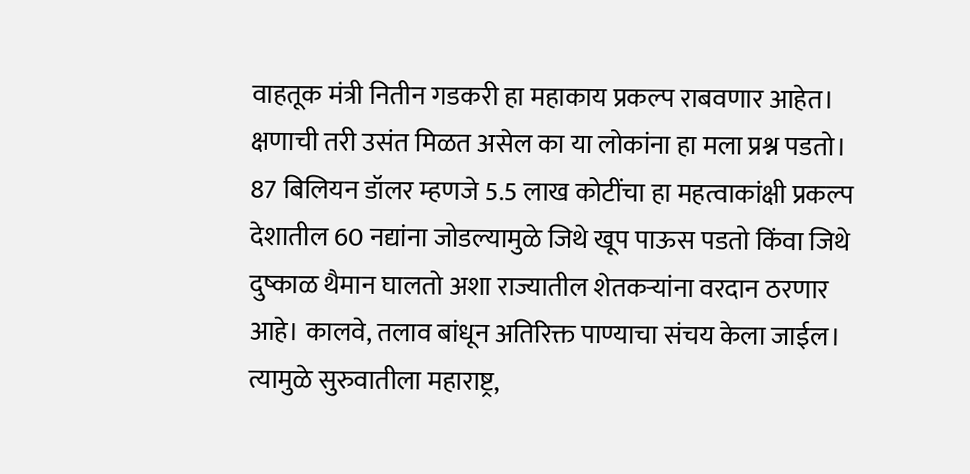वाहतूक मंत्री नितीन गडकरी हा महाकाय प्रकल्प राबवणार आहेत। क्षणाची तरी उसंत मिळत असेल का या लोकांना हा मला प्रश्न पडतो।
87 बिलियन डॉलर म्हणजे 5.5 लाख कोटींचा हा महत्वाकांक्षी प्रकल्प देशातील 60 नद्यांना जोडल्यामुळे जिथे खूप पाऊस पडतो किंवा जिथे दुष्काळ थैमान घालतो अशा राज्यातील शेतकऱ्यांना वरदान ठरणार आहे। कालवे, तलाव बांधून अतिरिक्त पाण्याचा संचय केला जाईल। त्यामुळे सुरुवातीला महाराष्ट्र,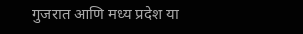गुजरात आणि मध्य प्रदेश या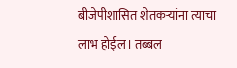बीजेपीशासित शेतकऱ्यांना त्याचा लाभ होईल। तब्बल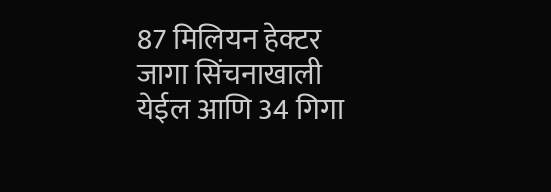87 मिलियन हेक्टर जागा सिंचनाखाली येईल आणि 34 गिगा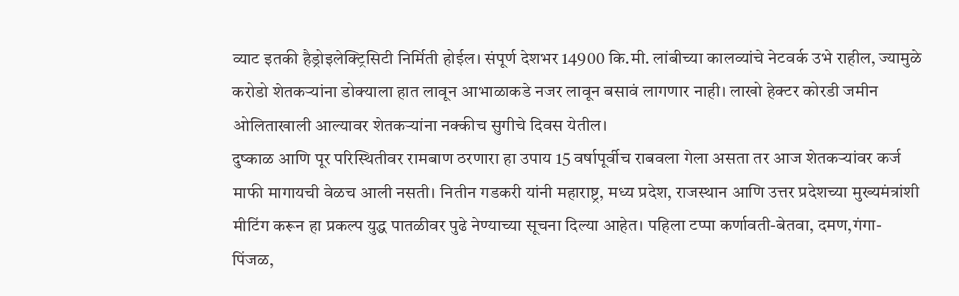व्याट इतकी हैड्रोइलेक्ट्रिसिटी निर्मिती होईल। संपूर्ण देशभर 14900 कि.मी. लांबीच्या कालव्यांचे नेटवर्क उभे राहील, ज्यामुळे करोडो शेतकऱ्यांना डोक्याला हात लावून आभाळाकडे नजर लावून बसावं लागणार नाही। लाखो हेक्टर कोरडी जमीन ओलिताखाली आल्यावर शेतकऱ्यांना नक्कीच सुगीचे दिवस येतील।
दुष्काळ आणि पूर परिस्थितीवर रामबाण ठरणारा हा उपाय 15 वर्षापूर्वीच राबवला गेला असता तर आज शेतकऱ्यांवर कर्ज माफी मागायची वेळच आली नसती। नितीन गडकरी यांनी महाराष्ट्र, मध्य प्रदेश, राजस्थान आणि उत्तर प्रदेशच्या मुख्यमंत्रांशी मीटिंग करून हा प्रकल्प युद्ध पातळीवर पुढे नेण्याच्या सूचना दिल्या आहेत। पहिला टप्पा कर्णावती-बेतवा, दमण,गंगा- पिंजळ,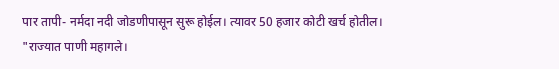पार तापी- नर्मदा नदी जोडणीपासून सुरू होईल। त्यावर 50 हजार कोटी खर्च होतील।
"राज्यात पाणी महागले।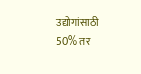उद्योगांसाठी 50% तर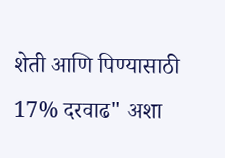शेती आणि पिण्यासाठी 17% दरवाढ" अशा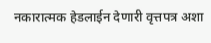नकारात्मक हेडलाईन देणारी वृत्तपत्र अशा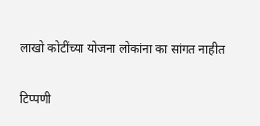लाखो कोटींच्या योजना लोकांना का सांगत नाहीत

टिप्पणी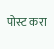पोस्ट करा